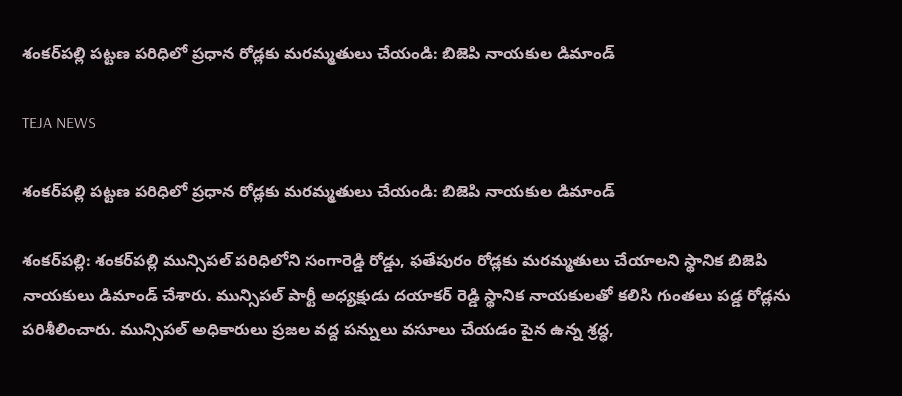శంకర్‌పల్లి పట్టణ పరిధిలో ప్రధాన రోడ్లకు మరమ్మతులు చేయండి: బిజెపి నాయకుల డిమాండ్

TEJA NEWS

శంకర్‌పల్లి పట్టణ పరిధిలో ప్రధాన రోడ్లకు మరమ్మతులు చేయండి: బిజెపి నాయకుల డిమాండ్

శంకర్‌పల్లి: శంకర్‌పల్లి మున్సిపల్ పరిధిలోని సంగారెడ్డి రోడ్డు, ఫతేపురం రోడ్లకు మరమ్మతులు చేయాలని స్థానిక బిజెపి నాయకులు డిమాండ్ చేశారు. మున్సిపల్ పార్టీ అధ్యక్షుడు దయాకర్ రెడ్డి స్థానిక నాయకులతో కలిసి గుంతలు పడ్డ రోడ్లను పరిశీలించారు. మున్సిపల్ అధికారులు ప్రజల వద్ద పన్నులు వసూలు చేయడం పైన ఉన్న శ్రద్ధ,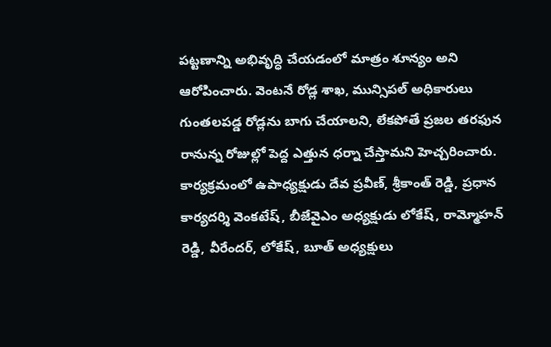పట్టణాన్ని అభివృద్ధి చేయడంలో మాత్రం శూన్యం అని ఆరోపించారు. వెంటనే రోడ్ల శాఖ, మున్సిపల్ అధికారులు గుంతలపడ్డ రోడ్లను బాగు చేయాలని, లేకపోతే ప్రజల తరఫున రానున్న రోజుల్లో పెద్ద ఎత్తున ధర్నా చేస్తామని హెచ్చరించారు. కార్యక్రమంలో ఉపాధ్యక్షుడు దేవ ప్రవీణ్, శ్రీకాంత్ రెడ్డి, ప్రధాన కార్యదర్శి వెంకటేష్, బీజేవైఎం అధ్యక్షుడు లోకేష్, రామ్మోహన్ రెడ్డి, వీరేందర్, లోకేష్, బూత్ అధ్యక్షులు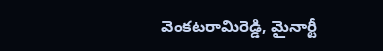వెంకటరామిరెడ్డి, మైనార్టీ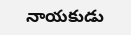నాయకుడు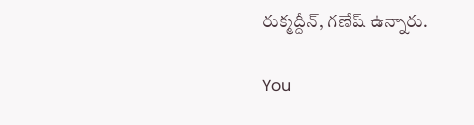రుక్మద్దీన్, గణేష్ ఉన్నారు.

You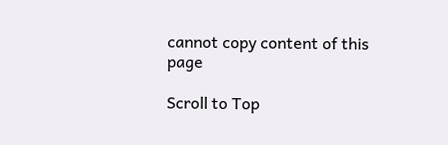cannot copy content of this page

Scroll to Top